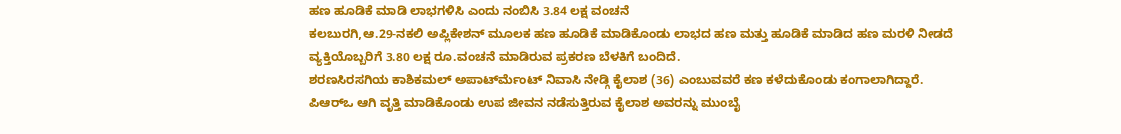ಹಣ ಹೂಡಿಕೆ ಮಾಡಿ ಲಾಭಗಳಿಸಿ ಎಂದು ನಂಬಿಸಿ 3.84 ಲಕ್ಷ ವಂಚನೆ
ಕಲಬುರಗಿ,ಆ.29-ನಕಲಿ ಅಪ್ಲಿಕೇಶನ್ ಮೂಲಕ ಹಣ ಹೂಡಿಕೆ ಮಾಡಿಕೊಂಡು ಲಾಭದ ಹಣ ಮತ್ತು ಹೂಡಿಕೆ ಮಾಡಿದ ಹಣ ಮರಳಿ ನೀಡದೆ ವ್ಯಕ್ತಿಯೊಬ್ಬರಿಗೆ 3.80 ಲಕ್ಷ ರೂ.ವಂಚನೆ ಮಾಡಿರುವ ಪ್ರಕರಣ ಬೆಳಕಿಗೆ ಬಂದಿದೆ.
ಶರಣಸಿರಸಗಿಯ ಕಾಶಿಕಮಲ್ ಅಪಾರ್ಟ್‍ಮೆಂಟ್ ನಿವಾಸಿ ನೇಡ್ಗಿ ಕೈಲಾಶ (36) ಎಂಬುವವರೆ ಕಣ ಕಳೆದುಕೊಂಡು ಕಂಗಾಲಾಗಿದ್ದಾರೆ.
ಪಿಆರ್‍ಒ ಆಗಿ ವೃತ್ತಿ ಮಾಡಿಕೊಂಡು ಉಪ ಜೀವನ ನಡೆಸುತ್ತಿರುವ ಕೈಲಾಶ ಅವರನ್ನು ಮುಂಬೈ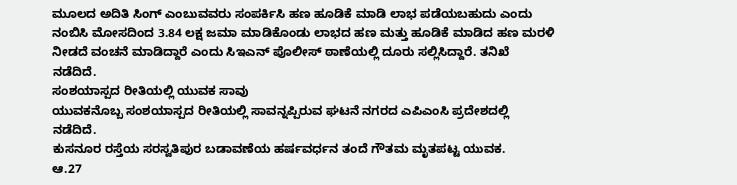ಮೂಲದ ಅದಿತಿ ಸಿಂಗ್ ಎಂಬುವವರು ಸಂಪರ್ಕಿಸಿ ಹಣ ಹೂಡಿಕೆ ಮಾಡಿ ಲಾಭ ಪಡೆಯಬಹುದು ಎಂದು ನಂಬಿಸಿ ಮೋಸದಿಂದ 3.84 ಲಕ್ಷ ಜಮಾ ಮಾಡಿಕೊಂಡು ಲಾಭದ ಹಣ ಮತ್ತು ಹೂಡಿಕೆ ಮಾಡಿದ ಹಣ ಮರಳಿ ನೀಡದೆ ವಂಚನೆ ಮಾಡಿದ್ದಾರೆ ಎಂದು ಸಿಇಎನ್ ಪೊಲೀಸ್ ಠಾಣೆಯಲ್ಲಿ ದೂರು ಸಲ್ಲಿಸಿದ್ದಾರೆ. ತನಿಖೆ ನಡೆದಿದೆ.
ಸಂಶಯಾಸ್ಪದ ರೀತಿಯಲ್ಲಿ ಯುವಕ ಸಾವು
ಯುವಕನೊಬ್ಬ ಸಂಶಯಾಸ್ಪದ ರೀತಿಯಲ್ಲಿ ಸಾವನ್ನಪ್ಪಿರುವ ಘಟನೆ ನಗರದ ಎಪಿಎಂಸಿ ಪ್ರದೇಶದಲ್ಲಿ ನಡೆದಿದೆ.
ಕುಸನೂರ ರಸ್ತೆಯ ಸರಸ್ವತಿಪುರ ಬಡಾವಣೆಯ ಹರ್ಷವರ್ಧನ ತಂದೆ ಗೌತಮ ಮೃತಪಟ್ಟ ಯುವಕ.
ಆ.27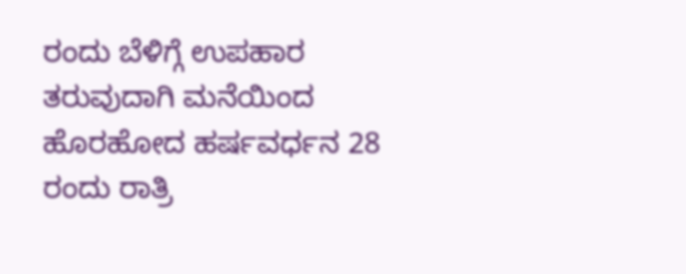ರಂದು ಬೆಳಿಗ್ಗೆ ಉಪಹಾರ ತರುವುದಾಗಿ ಮನೆಯಿಂದ ಹೊರಹೋದ ಹರ್ಷವರ್ಧನ 28 ರಂದು ರಾತ್ರಿ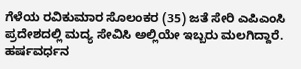ಗೆಳೆಯ ರವಿಕುಮಾರ ಸೊಲಂಕರ (35) ಜತೆ ಸೇರಿ ಎಪಿಎಂಸಿ ಪ್ರದೇಶದಲ್ಲಿ ಮದ್ಯ ಸೇವಿಸಿ ಅಲ್ಲಿಯೇ ಇಬ್ಬರು ಮಲಗಿದ್ದಾರೆ. ಹರ್ಷವರ್ಧನ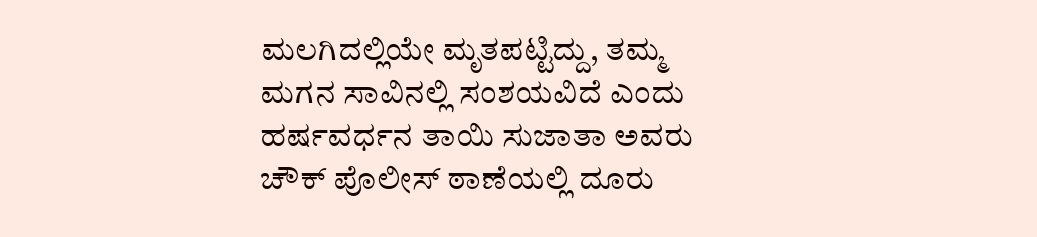ಮಲಗಿದಲ್ಲಿಯೇ ಮೃತಪಟ್ಟಿದ್ದು, ತಮ್ಮ ಮಗನ ಸಾವಿನಲ್ಲಿ ಸಂಶಯವಿದೆ ಎಂದು ಹರ್ಷವರ್ಧನ ತಾಯಿ ಸುಜಾತಾ ಅವರು ಚೌಕ್ ಪೊಲೀಸ್ ಠಾಣೆಯಲ್ಲಿ ದೂರು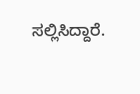ಸಲ್ಲಿಸಿದ್ದಾರೆ.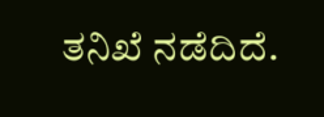ತನಿಖೆ ನಡೆದಿದೆ.